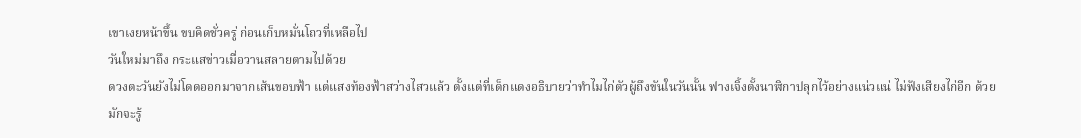เขาเงยหน้าขึ้น ขบคิดชั่วครู่ ก่อนเก็บหมั่นโถวที่เหลือไป
วันใหม่มาถึง กระแสข่าวเมื่อวานสลายตามไปด้วย
ดวงตะวันยังไม่โดดออกมาจากเส้นขอบฟ้า แต่แสงท้องฟ้าสว่างไสวแล้ว ตั้งแต่ที่เด็กแดงอธิบายว่าทำไมไก่ตัวผู้ถึงขันในวันนั้น ฟางเจิ้งตั้งนาฬิกาปลุกไว้อย่างแน่วแน่ ไม่ฟังเสียงไก่อีก ด้วยมักจะรู้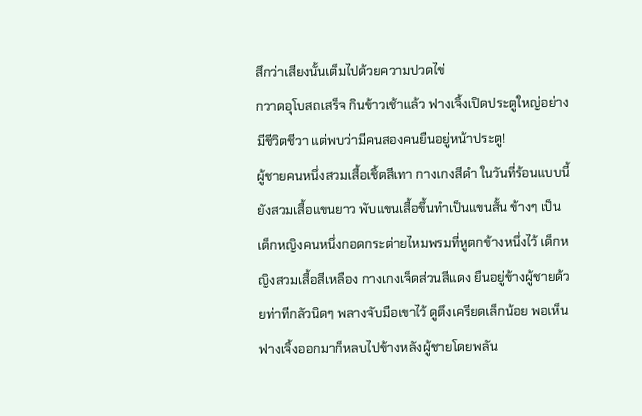สึกว่าเสียงนั้นเต็มไปด้วยความปวดไข่
กวาดอุโบสถเสร็จ กินข้าวเช้าแล้ว ฟางเจิ้งเปิดประตูใหญ่อย่างมีชีวิตชีวา แต่พบว่ามีคนสองคนยืนอยู่หน้าประตู!
ผู้ชายคนหนึ่งสวมเสื้อเชิ้ตสีเทา กางเกงสีดำ ในวันที่ร้อนแบบนี้ยังสวมเสื้อแขนยาว พับแขนเสื้อขึ้นทำเป็นแขนสั้น ข้างๆ เป็นเด็กหญิงคนหนึ่งกอดกระต่ายไหมพรมที่หูตกข้างหนึ่งไว้ เด็กหญิงสวมเสื้อสีเหลือง กางเกงเจ็ดส่วนสีแดง ยืนอยู่ข้างผู้ชายด้วยท่าทีกลัวนิดๆ พลางจับมือเขาไว้ ดูตึงเครียดเล็กน้อย พอเห็นฟางเจิ้งออกมาก็หลบไปข้างหลังผู้ชายโดยพลัน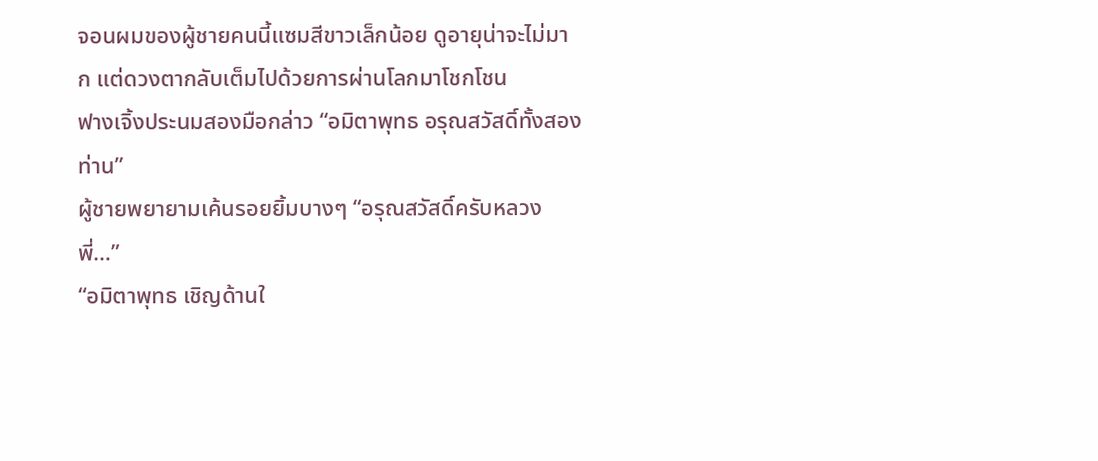จอนผมของผู้ชายคนนี้แซมสีขาวเล็กน้อย ดูอายุน่าจะไม่มาก แต่ดวงตากลับเต็มไปด้วยการผ่านโลกมาโชกโชน
ฟางเจิ้งประนมสองมือกล่าว “อมิตาพุทธ อรุณสวัสดิ์ทั้งสองท่าน”
ผู้ชายพยายามเค้นรอยยิ้มบางๆ “อรุณสวัสดิ์ครับหลวงพี่…”
“อมิตาพุทธ เชิญด้านใ